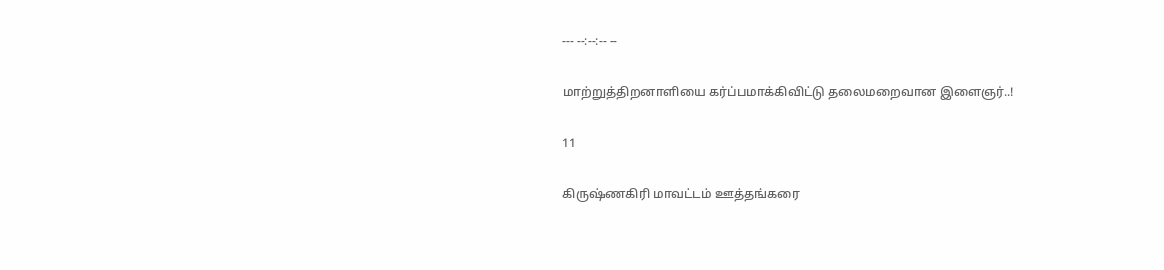--- --:--:-- --

மாற்றுத்திறனாளியை கர்ப்பமாக்கிவிட்டு தலைமறைவான இளைஞர்..!

11

கிருஷ்ணகிரி மாவட்டம் ஊத்தங்கரை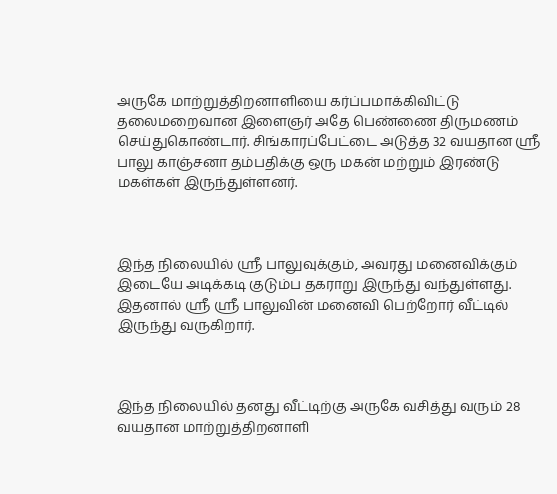அருகே மாற்றுத்திறனாளியை கர்ப்பமாக்கிவிட்டு தலைமறைவான இளைஞர் அதே பெண்ணை திருமணம் செய்துகொண்டார். சிங்காரப்பேட்டை அடுத்த 32 வயதான ஸ்ரீ பாலு காஞ்சனா தம்பதிக்கு ஒரு மகன் மற்றும் இரண்டு மகள்கள் இருந்துள்ளனர்.



இந்த நிலையில் ஸ்ரீ பாலுவுக்கும், அவரது மனைவிக்கும் இடையே அடிக்கடி குடும்ப தகராறு இருந்து வந்துள்ளது. இதனால் ஸ்ரீ ஸ்ரீ பாலுவின் மனைவி பெற்றோர் வீட்டில் இருந்து வருகிறார்.



இந்த நிலையில் தனது வீட்டிற்கு அருகே வசித்து வரும் 28 வயதான மாற்றுத்திறனாளி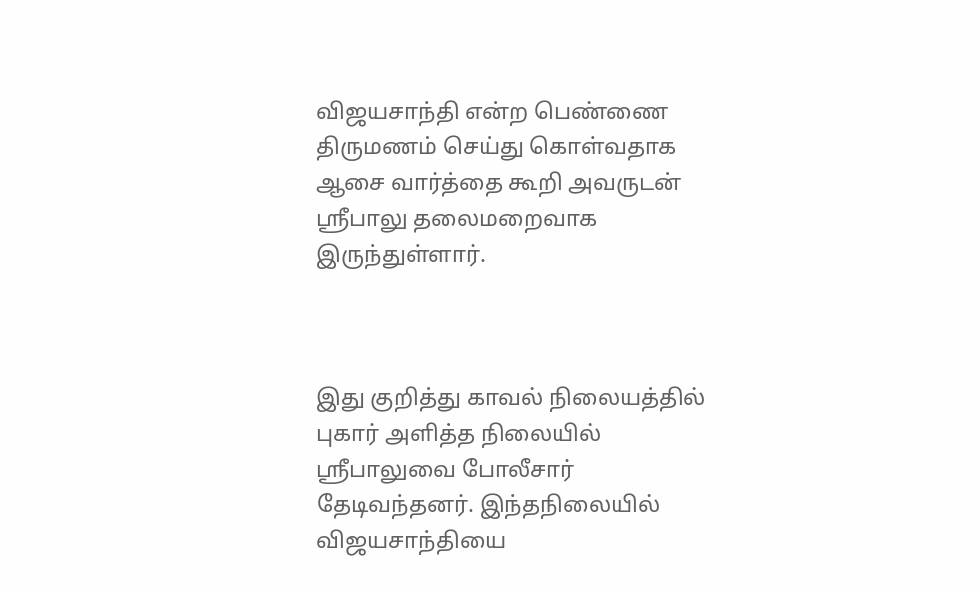விஜயசாந்தி என்ற பெண்ணை திருமணம் செய்து கொள்வதாக ஆசை வார்த்தை கூறி அவருடன் ஸ்ரீபாலு தலைமறைவாக இருந்துள்ளார்.



இது குறித்து காவல் நிலையத்தில் புகார் அளித்த நிலையில் ஸ்ரீபாலுவை போலீசார் தேடிவந்தனர். இந்தநிலையில் விஜயசாந்தியை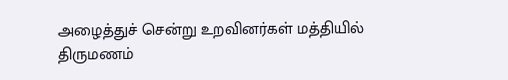அழைத்துச் சென்று உறவினர்கள் மத்தியில் திருமணம்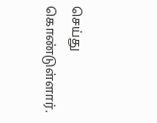செய்து கொண்டுள்ளார்.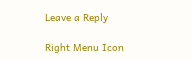Leave a Reply

Right Menu Icon